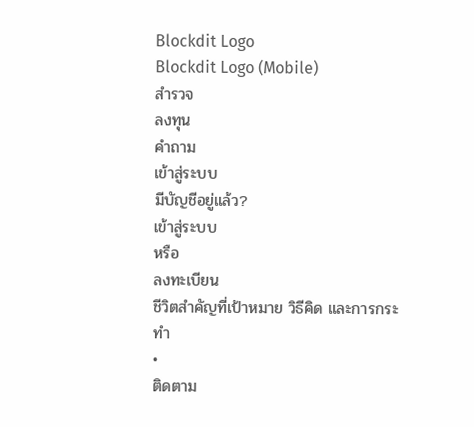Blockdit Logo
Blockdit Logo (Mobile)
สำรวจ
ลงทุน
คำถาม
เข้าสู่ระบบ
มีบัญชีอยู่แล้ว?
เข้าสู่ระบบ
หรือ
ลงทะเบียน
ชีวิตสำคัญที่เป้าหมาย วิธีคิด และการกระทำ
•
ติดตาม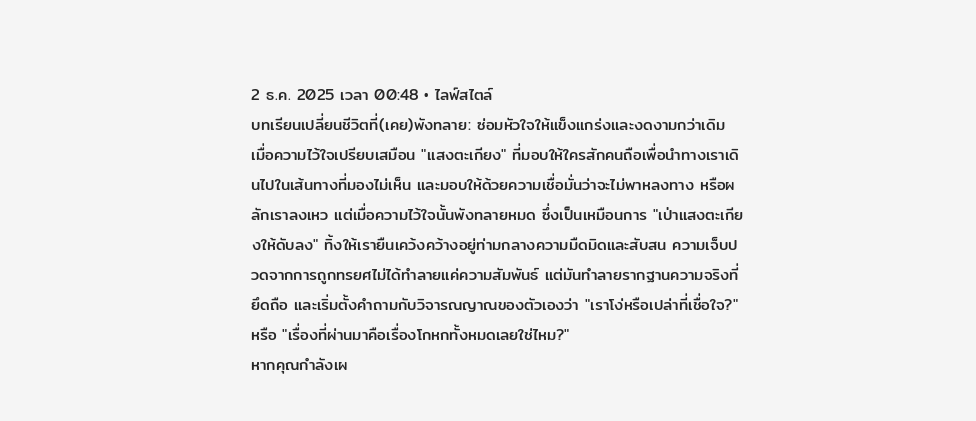2 ธ.ค. 2025 เวลา 00:48 • ไลฟ์สไตล์
บทเรียนเปลี่ยนชีวิตที่(เคย)พังทลาย: ซ่อมหัวใจให้แข็งแกร่งและงดงามกว่าเดิม
เมื่อความไว้ใจเปรียบเสมือน "แสงตะเกียง" ที่มอบให้ใครสักคนถือเพื่อนำทางเราเดินไปในเส้นทางที่มองไม่เห็น และมอบให้ด้วยความเชื่อมั่นว่าจะไม่พาหลงทาง หรือผลักเราลงเหว แต่เมื่อความไว้ใจนั้นพังทลายหมด ซึ่งเป็นเหมือนการ "เป่าแสงตะเกียงให้ดับลง" ทิ้งให้เรายืนเคว้งคว้างอยู่ท่ามกลางความมืดมิดและสับสน ความเจ็บปวดจากการถูกทรยศไม่ได้ทำลายแค่ความสัมพันธ์ แต่มันทำลายรากฐานความจริงที่ยึดถือ และเริ่มตั้งคำถามกับวิจารณญาณของตัวเองว่า "เราโง่หรือเปล่าที่เชื่อใจ?" หรือ "เรื่องที่ผ่านมาคือเรื่องโกหกทั้งหมดเลยใช่ไหม?"
หากคุณกำลังเผ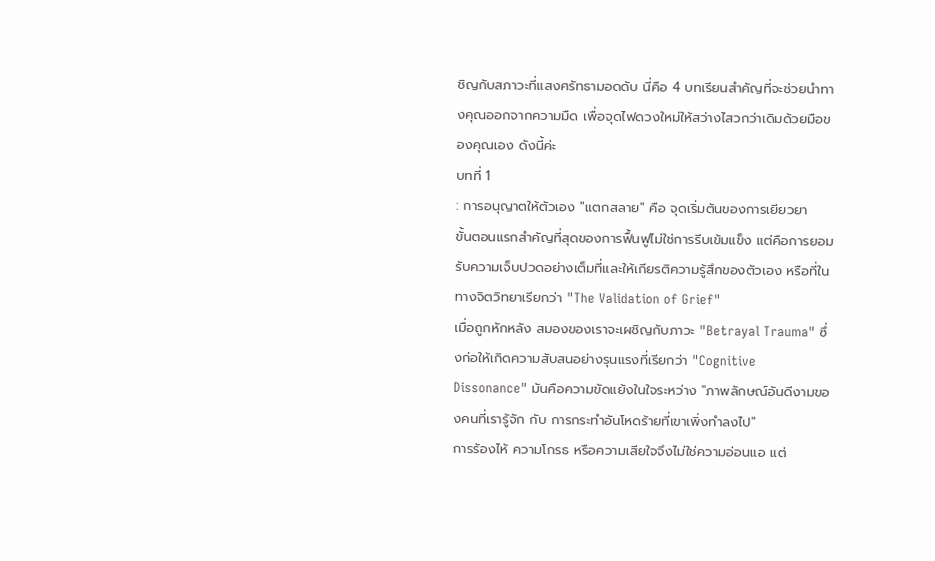ชิญกับสภาวะที่แสงศรัทธามอดดับ นี่คือ 4 บทเรียนสำคัญที่จะช่วยนำทางคุณออกจากความมืด เพื่อจุดไฟดวงใหม่ให้สว่างไสวกว่าเดิมด้วยมือของคุณเอง ดังนี้ค่ะ
บทที่ 1
: การอนุญาตให้ตัวเอง "แตกสลาย" คือ จุดเริ่มต้นของการเยียวยา
ขั้นตอนแรกสำคัญที่สุดของการฟื้นฟูไม่ใช่การรีบเข้มแข็ง แต่คือการยอมรับความเจ็บปวดอย่างเต็มที่และให้เกียรติความรู้สึกของตัวเอง หรือที่ในทางจิตวิทยาเรียกว่า "The Validation of Grief"
เมื่อถูกหักหลัง สมองของเราจะเผชิญกับภาวะ "Betrayal Trauma" ซึ่งก่อให้เกิดความสับสนอย่างรุนแรงที่เรียกว่า "Cognitive Dissonance" มันคือความขัดแย้งในใจระหว่าง "ภาพลักษณ์อันดีงามของคนที่เรารู้จัก กับ การกระทำอันโหดร้ายที่เขาเพิ่งทำลงไป"
การร้องไห้ ความโกรธ หรือความเสียใจจึงไม่ใช่ความอ่อนแอ แต่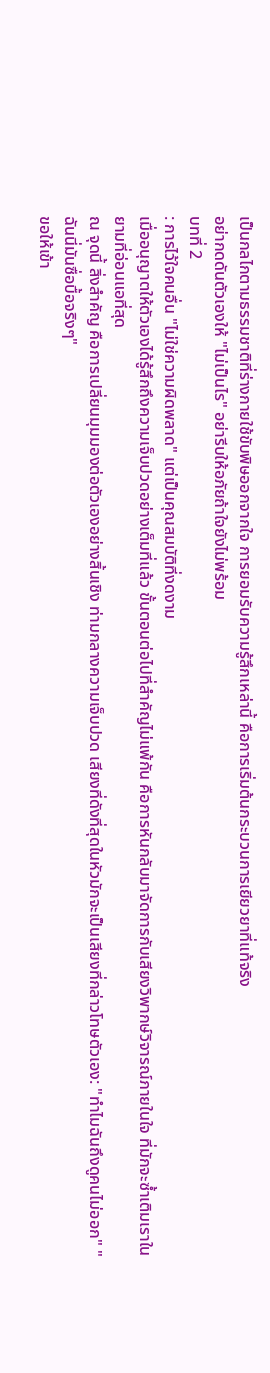เป็นกลไกตามธรรมชาติที่ร่างกายใช้ขับพิษออกจากใจ การยอมรับความรู้สึกเหล่านี้ คือการเริ่มต้นกระบวนการเยียวยาที่แท้จริง
อย่ากดดันตัวเองให้ "ไม่เป็นไร" อย่ารีบให้อภัยถ้าใจยังไม่พร้อม
บทที่ 2
: การไว้ใจคนอื่น "ไม่ใช่ความผิดพลาด" แต่เป็นคุณสมบัติที่งดงาม
เมื่ออนุญาตให้ตัวเองได้รู้สึกถึงความเจ็บปวดอย่างเต็มที่แล้ว ขั้นตอนต่อไปที่สำคัญไม่แพ้กัน คือการหันกลับมาจัดการกับเสียงวิพากษ์วิจารณ์ภายในใจ ที่มักจะซ้ำเติมเราในยามที่อ่อนแอที่สุด
ณ จุดนี้ สิ่งสำคัญ คือการเปลี่ยนมุมมองต่อตัวเองอย่างสิ้นเชิง ท่ามกลางความเจ็บปวด เสียงที่ดังที่สุดในหัวมักจะเป็นเสียงที่กล่าวโทษตัวเอง: "ทำไมฉันถึงดูคนไม่ออก" "ฉันนี่มันซื่อบื้อจริงๆ"
ขอให้เข้า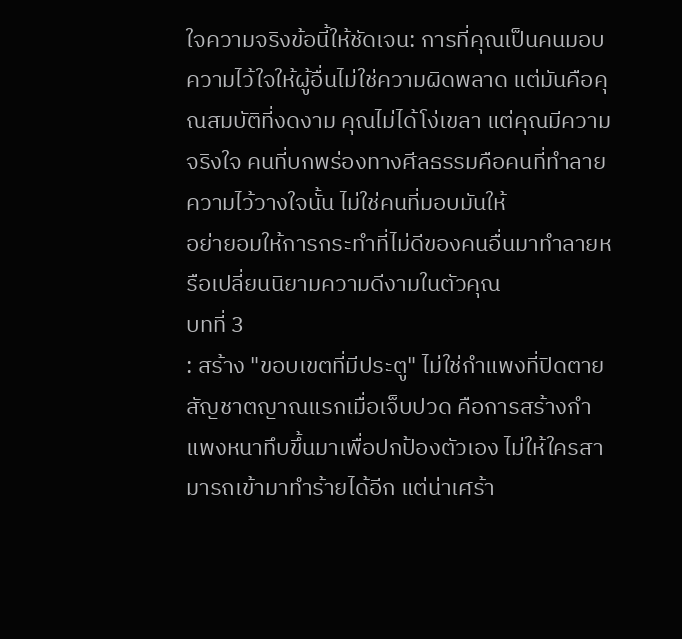ใจความจริงข้อนี้ให้ชัดเจน: การที่คุณเป็นคนมอบความไว้ใจให้ผู้อื่นไม่ใช่ความผิดพลาด แต่มันคือคุณสมบัติที่งดงาม คุณไม่ได้โง่เขลา แต่คุณมีความจริงใจ คนที่บกพร่องทางศีลธรรมคือคนที่ทำลายความไว้วางใจนั้น ไม่ใช่คนที่มอบมันให้
อย่ายอมให้การกระทำที่ไม่ดีของคนอื่นมาทำลายหรือเปลี่ยนนิยามความดีงามในตัวคุณ
บทที่ 3
: สร้าง "ขอบเขตที่มีประตู" ไม่ใช่กำแพงที่ปิดตาย
สัญชาตญาณแรกเมื่อเจ็บปวด คือการสร้างกำแพงหนาทึบขึ้นมาเพื่อปกป้องตัวเอง ไม่ให้ใครสามารถเข้ามาทำร้ายได้อีก แต่น่าเศร้า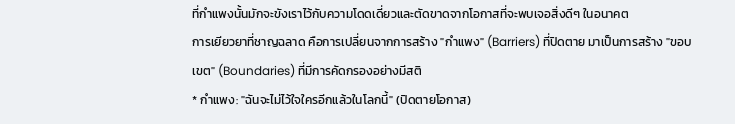ที่กำแพงนั้นมักจะขังเราไว้กับความโดดเดี่ยวและตัดขาดจากโอกาสที่จะพบเจอสิ่งดีๆ ในอนาคต
การเยียวยาที่ชาญฉลาด คือการเปลี่ยนจากการสร้าง "กำแพง" (Barriers) ที่ปิดตาย มาเป็นการสร้าง "ขอบเขต" (Boundaries) ที่มีการคัดกรองอย่างมีสติ
* กำแพง: "ฉันจะไม่ไว้ใจใครอีกแล้วในโลกนี้" (ปิดตายโอกาส)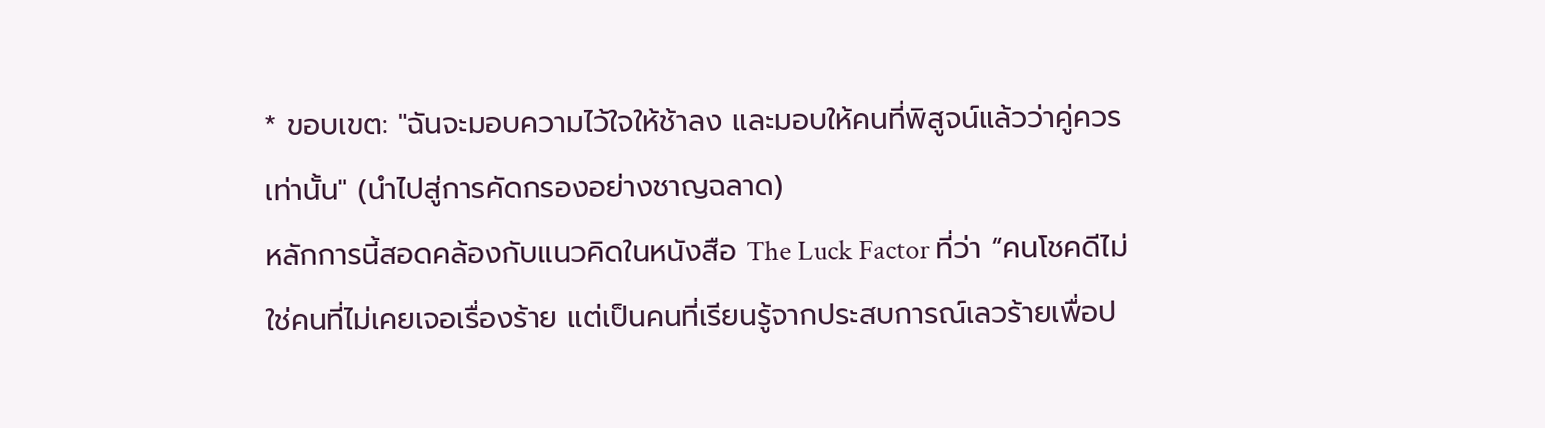* ขอบเขต: "ฉันจะมอบความไว้ใจให้ช้าลง และมอบให้คนที่พิสูจน์แล้วว่าคู่ควรเท่านั้น" (นำไปสู่การคัดกรองอย่างชาญฉลาด)
หลักการนี้สอดคล้องกับแนวคิดในหนังสือ The Luck Factor ที่ว่า “คนโชคดีไม่ใช่คนที่ไม่เคยเจอเรื่องร้าย แต่เป็นคนที่เรียนรู้จากประสบการณ์เลวร้ายเพื่อป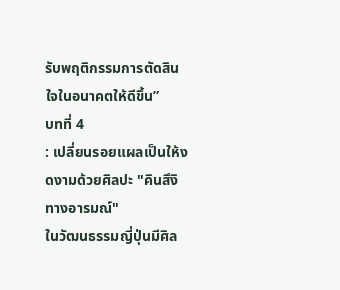รับพฤติกรรมการตัดสินใจในอนาคตให้ดีขึ้น”
บทที่ 4
: เปลี่ยนรอยแผลเป็นให้งดงามด้วยศิลปะ "คินสึงิทางอารมณ์"
ในวัฒนธรรมญี่ปุ่นมีศิล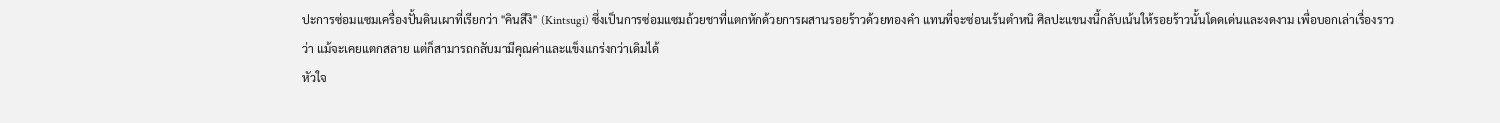ปะการซ่อมแซมเครื่องปั้นดินเผาที่เรียกว่า "คินสึงิ" (Kintsugi) ซึ่งเป็นการซ่อมแซมถ้วยชาที่แตกหักด้วยการผสานรอยร้าวด้วยทองคำ แทนที่จะซ่อนเร้นตำหนิ ศิลปะแขนงนี้กลับเน้นให้รอยร้าวนั้นโดดเด่นและงดงาม เพื่อบอกเล่าเรื่องราวว่า แม้จะเคยแตกสลาย แต่ก็สามารถกลับมามีคุณค่าและแข็งแกร่งกว่าเดิมได้
หัวใจ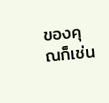ของคุณก็เช่น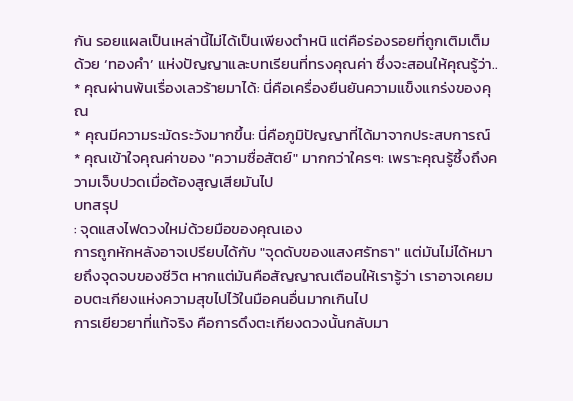กัน รอยแผลเป็นเหล่านี้ไม่ได้เป็นเพียงตำหนิ แต่คือร่องรอยที่ถูกเติมเต็มด้วย ‘ทองคำ’ แห่งปัญญาและบทเรียนที่ทรงคุณค่า ซึ่งจะสอนให้คุณรู้ว่า..
* คุณผ่านพ้นเรื่องเลวร้ายมาได้: นี่คือเครื่องยืนยันความแข็งแกร่งของคุณ
* คุณมีความระมัดระวังมากขึ้น: นี่คือภูมิปัญญาที่ได้มาจากประสบการณ์
* คุณเข้าใจคุณค่าของ "ความซื่อสัตย์" มากกว่าใครๆ: เพราะคุณรู้ซึ้งถึงความเจ็บปวดเมื่อต้องสูญเสียมันไป
บทสรุป
: จุดแสงไฟดวงใหม่ด้วยมือของคุณเอง
การถูกหักหลังอาจเปรียบได้กับ "จุดดับของแสงศรัทธา" แต่มันไม่ได้หมายถึงจุดจบของชีวิต หากแต่มันคือสัญญาณเตือนให้เรารู้ว่า เราอาจเคยมอบตะเกียงแห่งความสุขไปไว้ในมือคนอื่นมากเกินไป
การเยียวยาที่แท้จริง คือการดึงตะเกียงดวงนั้นกลับมา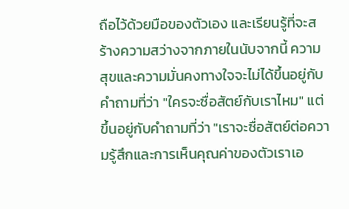ถือไว้ด้วยมือของตัวเอง และเรียนรู้ที่จะสร้างความสว่างจากภายในนับจากนี้ ความสุขและความมั่นคงทางใจจะไม่ได้ขึ้นอยู่กับคำถามที่ว่า "ใครจะซื่อสัตย์กับเราไหม" แต่ขึ้นอยู่กับคำถามที่ว่า "เราจะซื่อสัตย์ต่อความรู้สึกและการเห็นคุณค่าของตัวเราเอ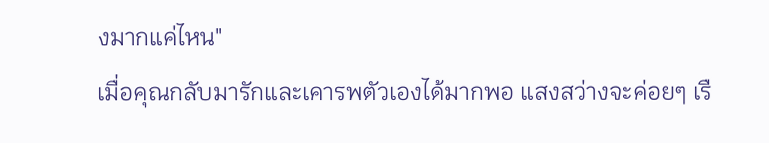งมากแค่ไหน"
เมื่อคุณกลับมารักและเคารพตัวเองได้มากพอ แสงสว่างจะค่อยๆ เรื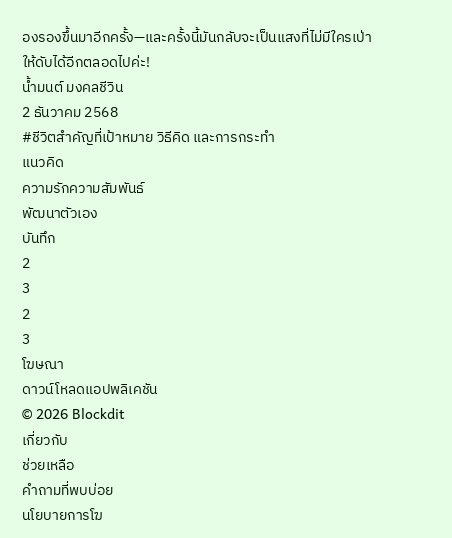องรองขึ้นมาอีกครั้ง—และครั้งนี้มันกลับจะเป็นแสงที่ไม่มีใครเป่าให้ดับได้อีกตลอดไปค่ะ!
น้ำมนต์ มงคลชีวิน
2 ธันวาคม 2568
#ชีวิตสำคัญที่เป้าหมาย วิธีคิด และการกระทำ
แนวคิด
ความรักความสัมพันธ์
พัฒนาตัวเอง
บันทึก
2
3
2
3
โฆษณา
ดาวน์โหลดแอปพลิเคชัน
© 2026 Blockdit
เกี่ยวกับ
ช่วยเหลือ
คำถามที่พบบ่อย
นโยบายการโฆ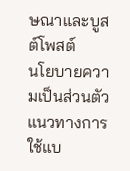ษณาและบูสต์โพสต์
นโยบายความเป็นส่วนตัว
แนวทางการใช้แบ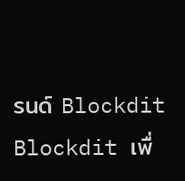รนด์ Blockdit
Blockdit เพื่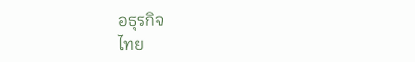อธุรกิจ
ไทย